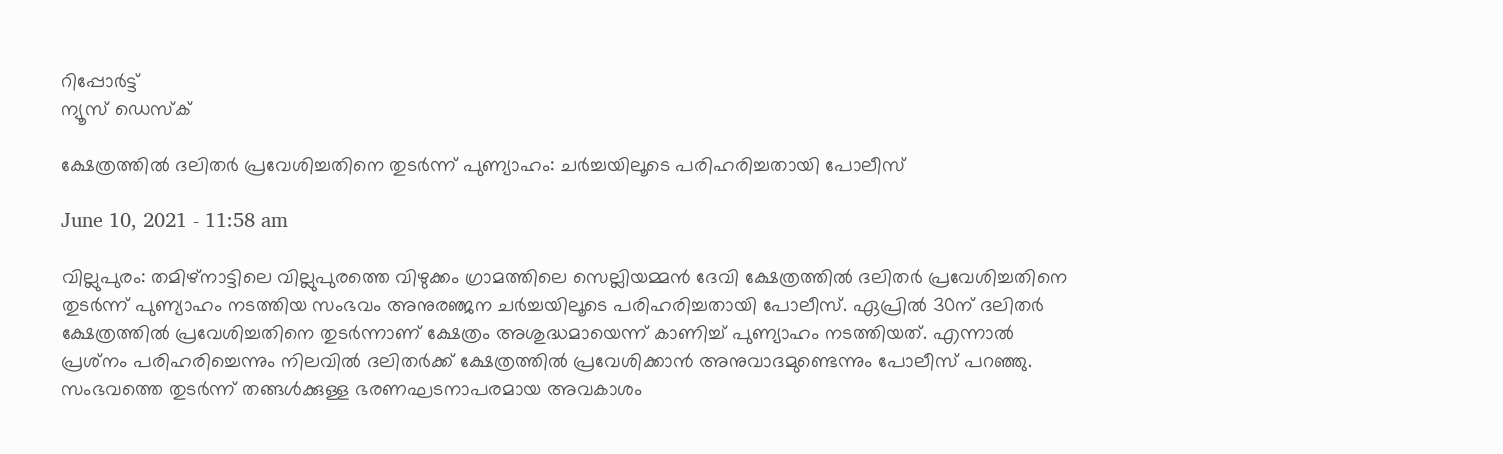റിപ്പോര്‍ട്ട്
ന്യൂസ് ഡെസ്ക്

ക്ഷേത്രത്തില്‍ ദലിതര്‍ പ്രവേശിച്ചതിനെ തുടര്‍ന്ന് പുണ്യാഹം: ചര്‍ച്ചയിലൂടെ പരിഹരിച്ചതായി പോലീസ്

June 10, 2021 - 11:58 am

വില്ലുപുരം: തമിഴ്‌നാട്ടിലെ വില്ലുപുരത്തെ വിഴുക്കം ഗ്രാമത്തിലെ സെല്ലിയമ്മന്‍ ദേവി ക്ഷേത്രത്തില്‍ ദലിതര്‍ പ്രവേശിച്ചതിനെ തുടര്‍ന്ന് പുണ്യാഹം നടത്തിയ സംഭവം അനുരഞ്ജന ചര്‍ച്ചയിലൂടെ പരിഹരിച്ചതായി പോലീസ്. ഏപ്രില്‍ 30ന് ദലിതര്‍ ക്ഷേത്രത്തില്‍ പ്രവേശിച്ചതിനെ തുടര്‍ന്നാണ് ക്ഷേത്രം അശുദ്ധമായെന്ന് കാണിച്ച് പുണ്യാഹം നടത്തിയത്. എന്നാല്‍ പ്രശ്‌നം പരിഹരിച്ചെന്നും നിലവില്‍ ദലിതര്‍ക്ക് ക്ഷേത്രത്തില്‍ പ്രവേശിക്കാന്‍ അനുവാദമുണ്ടെന്നും പോലീസ് പറഞ്ഞു. സംഭവത്തെ തുടര്‍ന്ന് തങ്ങള്‍ക്കുള്ള ഭരണഘടനാപരമായ അവകാശം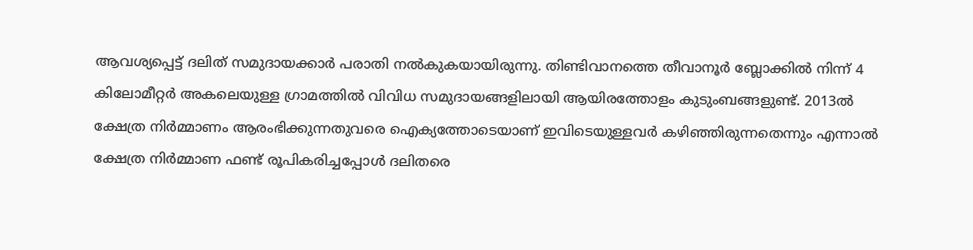ആവശ്യപ്പെട്ട് ദലിത് സമുദായക്കാര്‍ പരാതി നല്‍കുകയായിരുന്നു. തിണ്ടിവാനത്തെ തീവാനൂര്‍ ബ്ലോക്കില്‍ നിന്ന് 4 കിലോമീറ്റര്‍ അകലെയുള്ള ഗ്രാമത്തില്‍ വിവിധ സമുദായങ്ങളിലായി ആയിരത്തോളം കുടുംബങ്ങളുണ്ട്. 2013ല്‍ ക്ഷേത്ര നിര്‍മ്മാണം ആരംഭിക്കുന്നതുവരെ ഐക്യത്തോടെയാണ് ഇവിടെയുള്ളവര്‍ കഴിഞ്ഞിരുന്നതെന്നും എന്നാല്‍ ക്ഷേത്ര നിര്‍മ്മാണ ഫണ്ട് രൂപികരിച്ചപ്പോള്‍ ദലിതരെ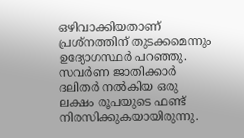ഒഴിവാക്കിയതാണ് പ്രശ്‌നത്തിന് തുടക്കമെന്നും ഉദ്യോഗസ്ഥര്‍ പറഞ്ഞു. സവര്‍ണ ജാതിക്കാര്‍ ദലിതര്‍ നല്‍കിയ ഒരു ലക്ഷം രൂപയുടെ ഫണ്ട് നിരസിക്കുകയായിരുന്നു.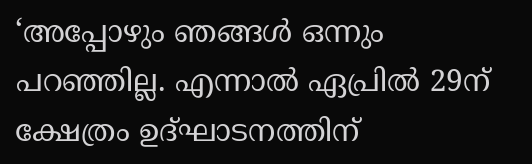‘അപ്പോഴും ഞങ്ങള്‍ ഒന്നും പറഞ്ഞില്ല. എന്നാല്‍ ഏപ്രില്‍ 29ന് ക്ഷേത്രം ഉദ്ഘാടനത്തിന്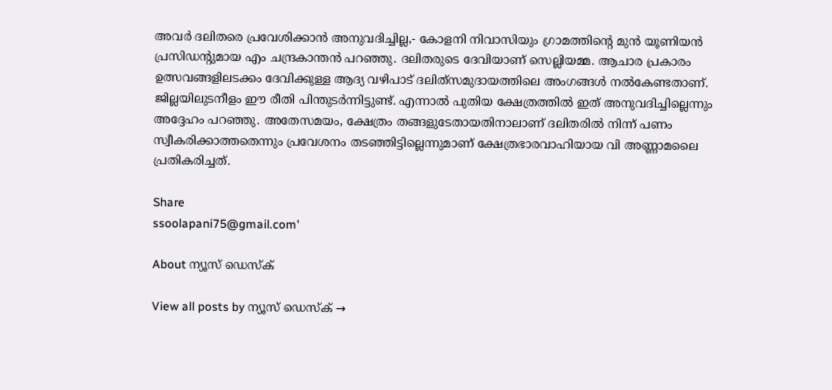അവര്‍ ദലിതരെ പ്രവേശിക്കാന്‍ അനുവദിച്ചില്ല,- കോളനി നിവാസിയും ഗ്രാമത്തിന്റെ മുന്‍ യൂണിയന്‍ പ്രസിഡന്റുമായ എം ചന്ദ്രകാന്തന്‍ പറഞ്ഞു. ദലിതരുടെ ദേവിയാണ് സെല്ലിയമ്മ. ആചാര പ്രകാരം ഉത്സവങ്ങളിലടക്കം ദേവിക്കുള്ള ആദ്യ വഴിപാട് ദലിത്‌സമുദായത്തിലെ അംഗങ്ങള്‍ നല്‍കേണ്ടതാണ്. ജില്ലയിലുടനീളം ഈ രീതി പിന്തുടര്‍ന്നിട്ടുണ്ട്. എന്നാല്‍ പുതിയ ക്ഷേത്രത്തില്‍ ഇത് അനുവദിച്ചില്ലെന്നും അദ്ദേഹം പറഞ്ഞു. അതേസമയം, ക്ഷേത്രം തങ്ങളുടേതായതിനാലാണ് ദലിതരില്‍ നിന്ന് പണം സ്വീകരിക്കാത്തതെന്നും പ്രവേശനം തടഞ്ഞിട്ടില്ലെന്നുമാണ് ക്ഷേത്രഭാരവാഹിയായ വി അണ്ണാമലൈ പ്രതികരിച്ചത്.

Share
ssoolapani75@gmail.com'

About ന്യൂസ് ഡെസ്ക്

View all posts by ന്യൂസ് ഡെസ്ക് →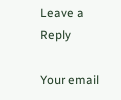Leave a Reply

Your email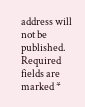address will not be published. Required fields are marked *